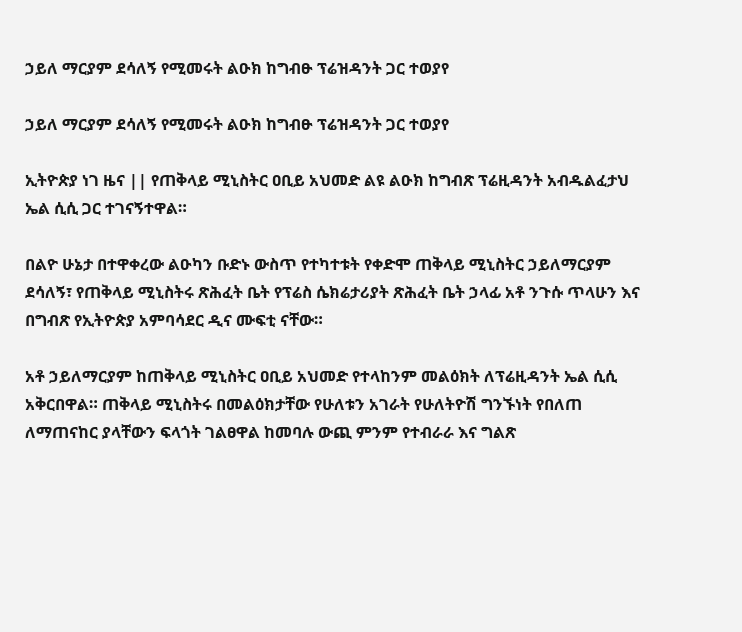ኃይለ ማርያም ደሳለኝ የሚመሩት ልዑክ ከግብፁ ፕሬዝዳንት ጋር ተወያየ

ኃይለ ማርያም ደሳለኝ የሚመሩት ልዑክ ከግብፁ ፕሬዝዳንት ጋር ተወያየ

ኢትዮጵያ ነገ ዜና || የጠቅላይ ሚኒስትር ዐቢይ አህመድ ልዩ ልዑክ ከግብጽ ፕሬዚዳንት አብዱልፈታህ ኤል ሲሲ ጋር ተገናኝተዋል።

በልዮ ሁኔታ በተዋቀረው ልዑካን ቡድኑ ውስጥ የተካተቱት የቀድሞ ጠቅላይ ሚኒስትር ኃይለማርያም ደሳለኝ፣ የጠቅላይ ሚኒስትሩ ጽሕፈት ቤት የፕሬስ ሴክሬታሪያት ጽሕፈት ቤት ኃላፊ አቶ ንጉሱ ጥላሁን እና በግብጽ የኢትዮጵያ አምባሳደር ዲና ሙፍቲ ናቸው።

አቶ ኃይለማርያም ከጠቅላይ ሚኒስትር ዐቢይ አህመድ የተላከንም መልዕክት ለፕሬዚዳንት ኤል ሲሲ አቅርበዋል። ጠቅላይ ሚኒስትሩ በመልዕክታቸው የሁለቱን አገራት የሁለትዮሽ ግንኙነት የበለጠ ለማጠናከር ያላቸውን ፍላጎት ገልፀዋል ከመባሉ ውጪ ምንም የተብራራ እና ግልጽ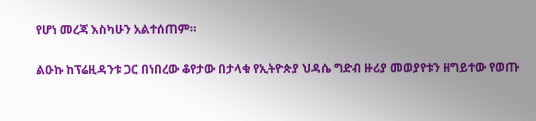የሆነ መረጃ እስካሁን አልተሰጠም።

ልዑኩ ከፕሬዚዳንቱ ጋር በነበረው ቆየታው በታላቁ የኢትዮጵያ ህዳሴ ግድብ ዙሪያ መወያየቱን ዘግይተው የወጡ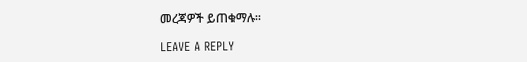መረጃዎች ይጠቁማሉ።

LEAVE A REPLY